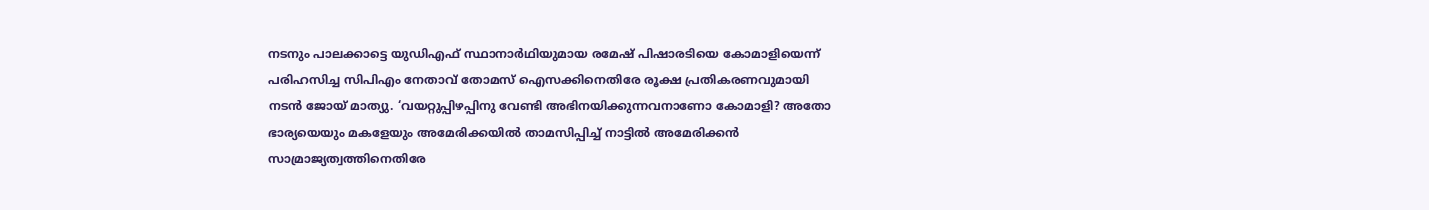നടനും പാലക്കാട്ടെ യുഡിഎഫ് സ്ഥാനാർഥിയുമായ രമേഷ് പിഷാരടിയെ കോമാളിയെന്ന് പരിഹസിച്ച സിപിഎം നേതാവ് തോമസ് ഐസക്കിനെതിരേ രൂക്ഷ പ്രതികരണവുമായി നടൻ ജോയ് മാത്യു. ‘വയറ്റുപ്പിഴപ്പിനു വേണ്ടി അഭിനയിക്കുന്നവനാണോ കോമാളി? അതോ ഭാര്യയെയും മകളേയും അമേരിക്കയിൽ താമസിപ്പിച്ച് നാട്ടിൽ അമേരിക്കൻ സാമ്രാജ്യത്വത്തിനെതിരേ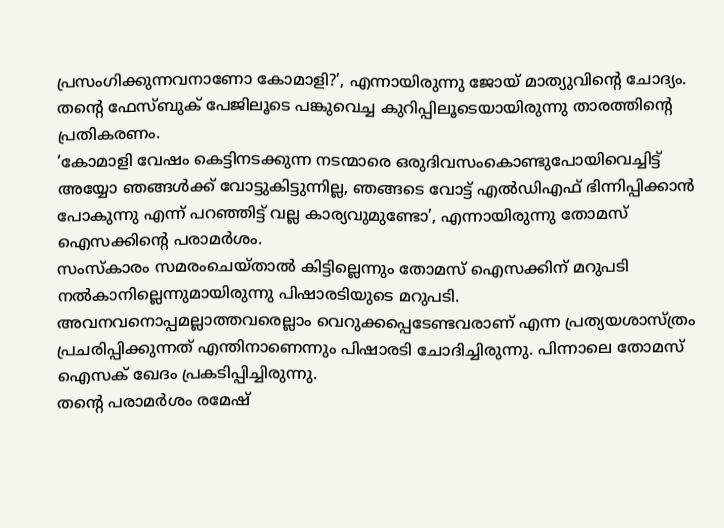പ്രസംഗിക്കുന്നവനാണോ കോമാളി?’, എന്നായിരുന്നു ജോയ് മാത്യുവിന്റെ ചോദ്യം. തന്റെ ഫേസ്ബുക് പേജിലൂടെ പങ്കുവെച്ച കുറിപ്പിലൂടെയായിരുന്നു താരത്തിന്റെ പ്രതികരണം.
‘കോമാളി വേഷം കെട്ടിനടക്കുന്ന നടന്മാരെ ഒരുദിവസംകൊണ്ടുപോയിവെച്ചിട്ട് അയ്യോ ഞങ്ങൾക്ക് വോട്ടുകിട്ടുന്നില്ല, ഞങ്ങടെ വോട്ട് എൽഡിഎഫ് ഭിന്നിപ്പിക്കാൻ പോകുന്നു എന്ന് പറഞ്ഞിട്ട് വല്ല കാര്യവുമുണ്ടോ’, എന്നായിരുന്നു തോമസ് ഐസക്കിൻ്റെ പരാമർശം.
സംസ്കാരം സമരംചെയ്താൽ കിട്ടില്ലെന്നും തോമസ് ഐസക്കിന് മറുപടി നൽകാനില്ലെന്നുമായിരുന്നു പിഷാരടിയുടെ മറുപടി. അവനവനൊപ്പമല്ലാത്തവരെല്ലാം വെറുക്കപ്പെടേണ്ടവരാണ് എന്ന പ്രത്യയശാസ്ത്രം പ്രചരിപ്പിക്കുന്നത് എന്തിനാണെന്നും പിഷാരടി ചോദിച്ചിരുന്നു. പിന്നാലെ തോമസ് ഐസക് ഖേദം പ്രകടിപ്പിച്ചിരുന്നു.
തന്റെ പരാമർശം രമേഷ്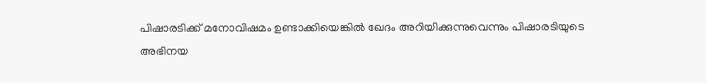പിഷാരടിക്ക് മനോവിഷമം ഉണ്ടാക്കിയെങ്കിൽ ഖേദം അറിയിക്കുന്നുവെന്നും പിഷാരടിയുടെ അഭിനയ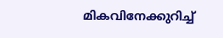മികവിനേക്കുറിച്ച്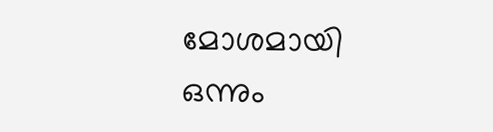മോശമായി ഒന്നും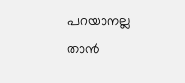പറയാനല്ല താൻ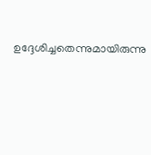ഉദ്ദേശിച്ചതെന്നുമായിരുന്നു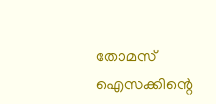തോമസ് ഐസക്കിന്റെ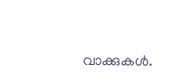വാക്കുകൾ.